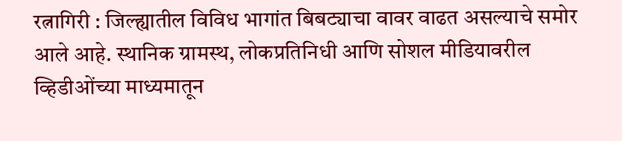रत्नागिरी : जिल्ह्यातील विविध भागांत बिबट्याचा वावर वाढत असल्याचे समोर आले आहे. स्थानिक ग्रामस्थ, लोकप्रतिनिधी आणि सोशल मीडियावरील व्हिडीओंच्या माध्यमातून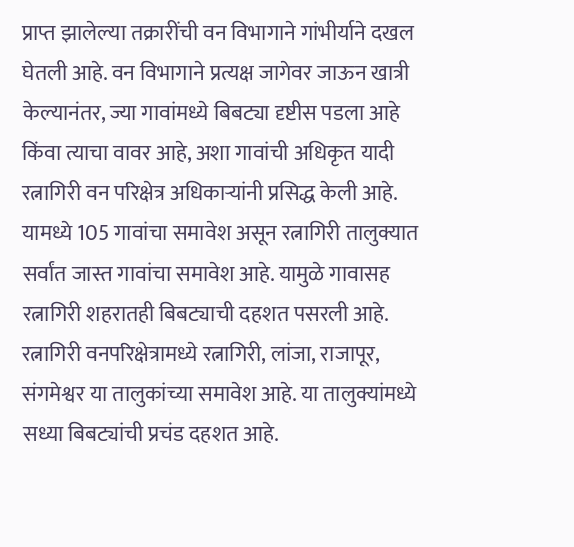प्राप्त झालेल्या तक्रारींची वन विभागाने गांभीर्याने दखल घेतली आहे. वन विभागाने प्रत्यक्ष जागेवर जाऊन खात्री केल्यानंतर, ज्या गावांमध्ये बिबट्या दृष्टीस पडला आहे किंवा त्याचा वावर आहे, अशा गावांची अधिकृत यादी रत्नागिरी वन परिक्षेत्र अधिकाऱ्यांनी प्रसिद्ध केली आहे. यामध्ये 105 गावांचा समावेश असून रत्नागिरी तालुक्यात सर्वांत जास्त गावांचा समावेश आहे. यामुळे गावासह रत्नागिरी शहरातही बिबट्याची दहशत पसरली आहे.
रत्नागिरी वनपरिक्षेत्रामध्ये रत्नागिरी, लांजा, राजापूर, संगमेश्वर या तालुकांच्या समावेश आहे. या तालुक्यांमध्ये सध्या बिबट्यांची प्रचंड दहशत आहे.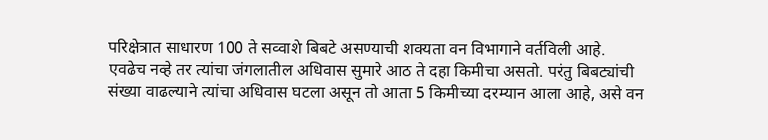परिक्षेत्रात साधारण 100 ते सव्वाशे बिबटे असण्याची शक्यता वन विभागाने वर्तविली आहे. एवढेच नव्हे तर त्यांचा जंगलातील अधिवास सुमारे आठ ते दहा किमीचा असतो. परंतु बिबट्यांची संख्या वाढल्याने त्यांचा अधिवास घटला असून तो आता 5 किमीच्या दरम्यान आला आहे, असे वन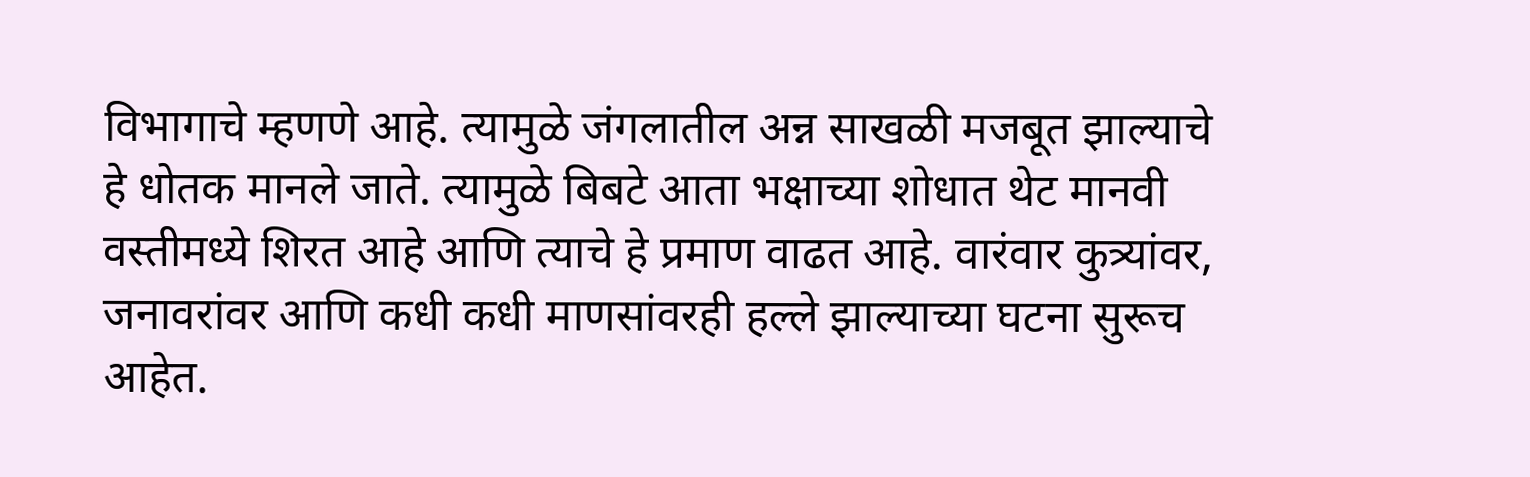विभागाचे म्हणणे आहे. त्यामुळे जंगलातील अन्न साखळी मजबूत झाल्याचे हे धोतक मानले जाते. त्यामुळे बिबटे आता भक्षाच्या शोधात थेट मानवी वस्तीमध्ये शिरत आहे आणि त्याचे हे प्रमाण वाढत आहे. वारंवार कुत्र्यांवर, जनावरांवर आणि कधी कधी माणसांवरही हल्ले झाल्याच्या घटना सुरूच आहेत.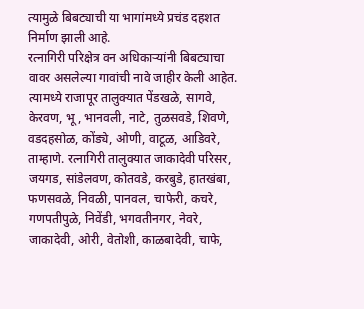त्यामुळे बिबट्याची या भागांमध्ये प्रचंड दहशत निर्माण झाली आहे.
रत्नागिरी परिक्षेत्र वन अधिकाऱ्यांनी बिबट्याचा वावर असलेल्या गावांची नावे जाहीर केली आहेत. त्यामध्ये राजापूर तालुक्यात पेंडखळे, सागवे, केरवण, भू, भानवली, नाटे, तुळसवडे, शिवणे, वडदहसोळ, कोंड्ये, ओणी, वाटूळ, आडिवरे, ताम्हाणे. रत्नागिरी तालुक्यात जाकादेवी परिसर, जयगड, सांडेलवण, कोतवडे, करबुडे, हातखंबा, फणसवळे, निवळी, पानवल, चाफेरी, कचरे, गणपतीपुळे, निवेंडी, भगवतीनगर, नेवरे, जाकादेवी, ओरी, वेतोशी, काळबादेवी, चाफे,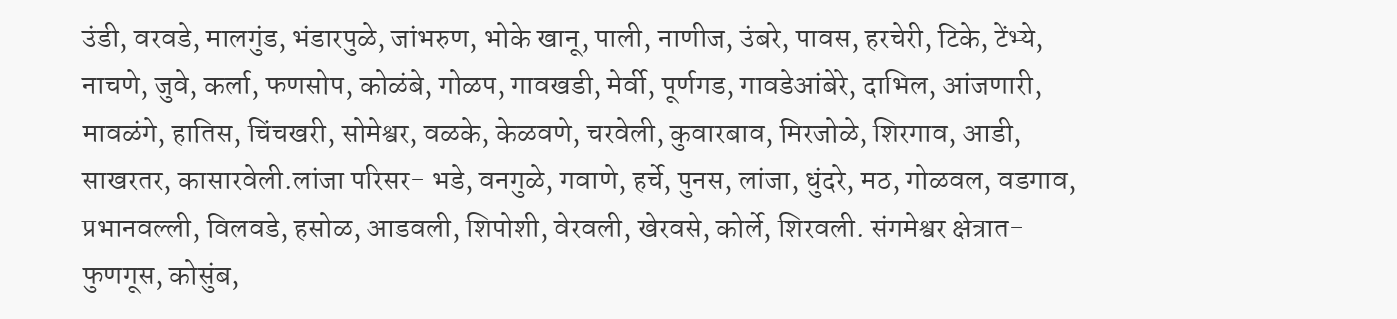उंडी, वरवडे, मालगुंड, भंडारपुळे, जांभरुण, भोके खानू, पाली, नाणीज, उंबरे, पावस, हरचेरी, टिके, टेंभ्ये, नाचणे, जुवे, कर्ला, फणसोप, कोळंबे, गोळप, गावखडी, मेर्वी, पूर्णगड, गावडेआंबेरे, दाभिल, आंजणारी, मावळंगे, हातिस, चिंचखरी, सोमेश्वर, वळके, केळवणे, चरवेली, कुवारबाव, मिरजोळे, शिरगाव, आडी, साखरतर, कासारवेली.लांजा परिसर- भडे, वनगुळे, गवाणे, हर्चे, पुनस, लांजा, धुंदरे, मठ, गोळवल, वडगाव, प्रभानवल्ली, विलवडे, हसोळ, आडवली, शिपोशी, वेरवली, खेरवसे, कोर्ले, शिरवली. संगमेश्वर क्षेत्रात-फुणगूस, कोसुंब,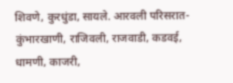शिवणे, कुरधुंडा, सायले. आरवली परिसरात- कुंभारखाणी, राजिवली, राजवाडी, कडवई, धामणी, काजरी,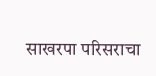साखरपा परिसराचा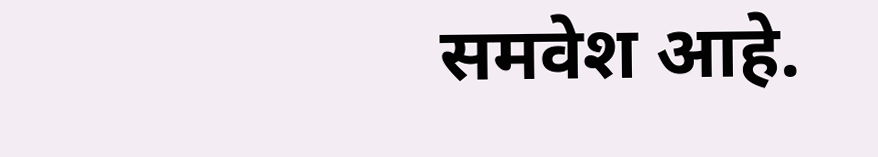समवेश आहे.